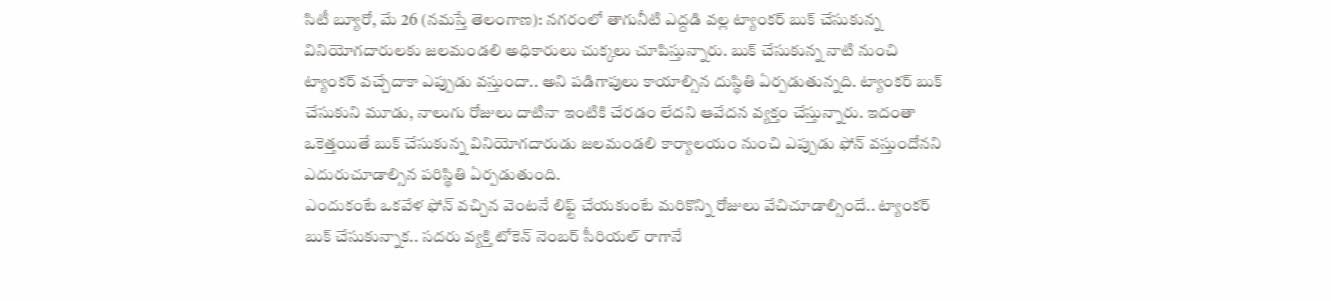సిటీ బ్యూరో, మే 26 (నమస్తే తెలంగాణ): నగరంలో తాగునీటి ఎద్దడి వల్ల ట్యాంకర్ బుక్ చేసుకున్న వినియోగదారులకు జలమండలి అధికారులు చుక్కలు చూపిస్తున్నారు. బుక్ చేసుకున్న నాటి నుంచి ట్యాంకర్ వచ్చేదాకా ఎప్పుడు వస్తుందా.. అని పడిగాపులు కాయాల్సిన దుస్థితి ఏర్పడుతున్నది. ట్యాంకర్ బుక్ చేసుకుని మూడు, నాలుగు రోజులు దాటినా ఇంటికి చేరడం లేదని ఆవేదన వ్యక్తం చేస్తున్నారు. ఇదంతా ఒకెత్తయితే బుక్ చేసుకున్న వినియోగదారుడు జలమండలి కార్యాలయం నుంచి ఎప్పుడు ఫోన్ వస్తుందోనని ఎదురుచూడాల్సిన పరిస్థితి ఏర్పడుతుంది.
ఎందుకంటే ఒకవేళ ఫోన్ వచ్చిన వెంటనే లిఫ్ట్ చేయకుంటే మరికొన్ని రోజులు వేచిచూడాల్సిందే.. ట్యాంకర్ బుక్ చేసుకున్నాక.. సదరు వ్యక్తి టోకెన్ నెంబర్ సీరియల్ రాగానే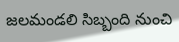జలమండలి సిబ్బంది నుంచి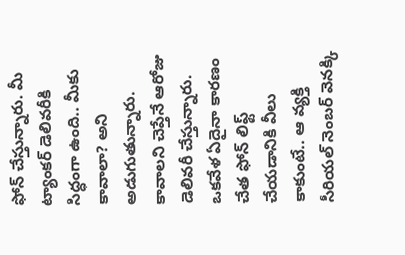ఫోన్ చేస్తున్నారు. మీ ట్యాంకర్ డెలివరీకి సిద్ధంగా ఉంది.. మీకు కావాలా? అని అడుగుతున్నారు. కావాలని చెప్తేనే ఆరోజు డెలివరీ చేస్తున్నారు. ఒకవేళ ఏదైనా కారణం చేత ఫోన్ లిఫ్ట్ చేయడానికి వీలు కాకుంటే.. ఆ వ్యక్తి సీరియల్ నెంబర్ వెనక్కి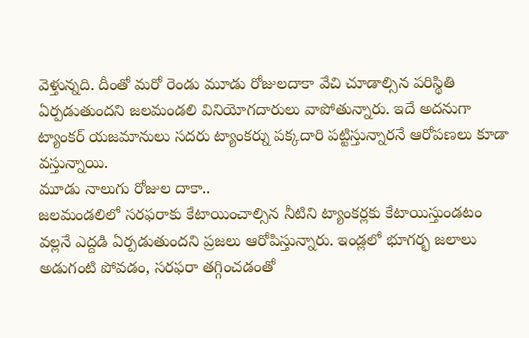వెళ్తున్నది. దీంతో మరో రెండు మూడు రోజులదాకా వేచి చూడాల్సిన పరిస్థితి ఏర్పడుతుందని జలమండలి వినియోగదారులు వాపోతున్నారు. ఇదే అదనుగా ట్యాంకర్ యజమానులు సదరు ట్యాంకర్ను పక్కదారి పట్టిస్తున్నారనే ఆరోపణలు కూడా వస్తున్నాయి.
మూడు నాలుగు రోజుల దాకా..
జలమండలిలో సరఫరాకు కేటాయించాల్సిన నీటిని ట్యాంకర్లకు కేటాయిస్తుండటం వల్లనే ఎద్దడి ఏర్పడుతుందని ప్రజలు ఆరోపిస్తున్నారు. ఇండ్లలో భూగర్భ జలాలు అడుగంటి పోవడం, సరఫరా తగ్గించడంతో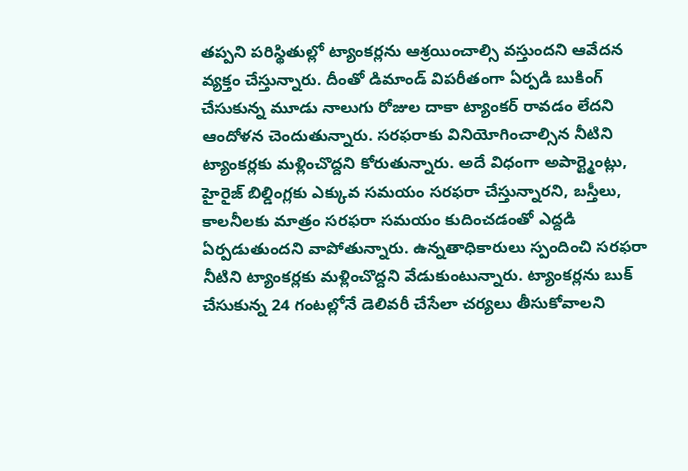తప్పని పరిస్థితుల్లో ట్యాంకర్లను ఆశ్రయించాల్సి వస్తుందని ఆవేదన వ్యక్తం చేస్తున్నారు. దీంతో డిమాండ్ విపరీతంగా ఏర్పడి బుకింగ్ చేసుకున్న మూడు నాలుగు రోజుల దాకా ట్యాంకర్ రావడం లేదని ఆందోళన చెందుతున్నారు. సరఫరాకు వినియోగించాల్సిన నీటిని ట్యాంకర్లకు మళ్లించొద్దని కోరుతున్నారు. అదే విధంగా అపార్ట్మెంట్లు, హైరైజ్ బిల్డింగ్లకు ఎక్కువ సమయం సరఫరా చేస్తున్నారని, బస్తీలు, కాలనీలకు మాత్రం సరఫరా సమయం కుదించడంతో ఎద్దడి ఏర్పడుతుందని వాపోతున్నారు. ఉన్నతాధికారులు స్పందించి సరఫరా నీటిని ట్యాంకర్లకు మళ్లించొద్దని వేడుకుంటున్నారు. ట్యాంకర్లను బుక్ చేసుకున్న 24 గంటల్లోనే డెలివరీ చేసేలా చర్యలు తీసుకోవాలని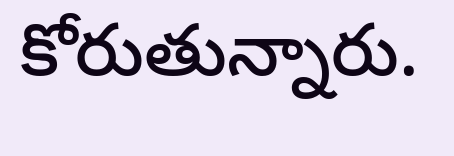కోరుతున్నారు.